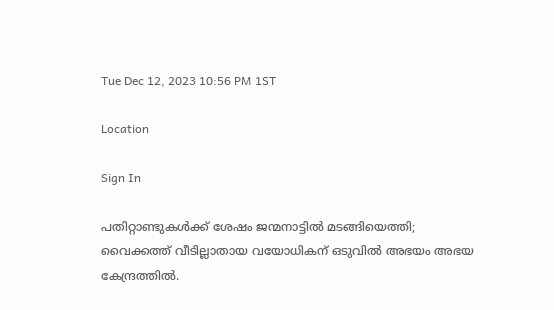Tue Dec 12, 2023 10:56 PM 1ST

Location

Sign In

പതിറ്റാണ്ടുകൾക്ക് ശേഷം ജന്മനാട്ടിൽ മടങ്ങിയെത്തി; വൈക്കത്ത് വീടില്ലാതായ വയോധികന് ഒടുവിൽ അഭയം അഭയ കേന്ദ്രത്തിൽ.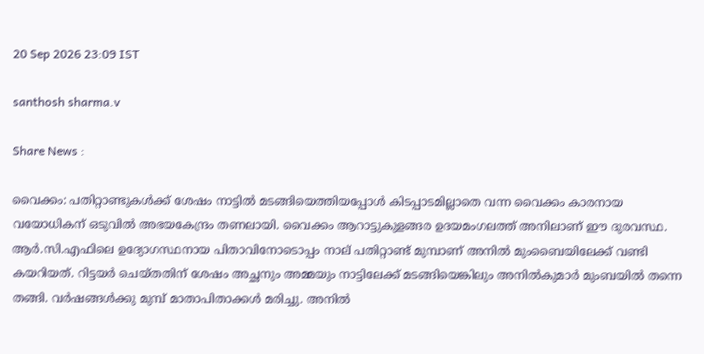20 Sep 2026 23:09 IST

santhosh sharma.v

Share News :

വൈക്കം: പതിറ്റാണ്ടുകൾക്ക് ശേഷം നാട്ടിൽ മടങ്ങിയെത്തിയപ്പോൾ കിടപ്പാടമില്ലാതെ വന്ന വൈക്കം കാരനായ വയോധികന് ഒടുവിൽ അഭയകേന്ദ്രം തണലായി. വൈക്കം ആറാട്ടുകുളങ്ങര ഉദയമംഗലത്ത് അനിലാണ് ഈ ദുരവസ്ഥ. ആർ.സി.എഫിലെ ഉദ്യോഗസ്ഥനായ പിതാവിനോടൊപ്പം നാല് പതിറ്റാണ്ട് മുമ്പാണ് അനിൽ മുംബൈയിലേക്ക് വണ്ടി കയറിയത്. റിട്ടയർ ചെയ്‌തതിന് ശേഷം അച്ഛനും അമ്മയും നാട്ടിലേക്ക് മടങ്ങിയെങ്കിലും അനിൽകുമാർ മുംബയിൽ തന്നെ തങ്ങി. വർഷങ്ങൾക്കു മുമ്പ് മാതാപിതാക്കൾ മരിച്ചു. അനിൽ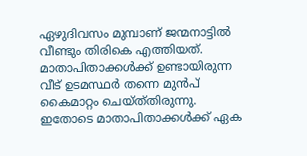ഏഴുദിവസം മുമ്പാണ് ജന്മനാട്ടിൽ വീണ്ടും തിരികെ എത്തിയത്. മാതാപിതാക്കൾക്ക് ഉണ്ടായിരുന്ന വീട് ഉടമസ്ഥർ തന്നെ മുൻപ് കൈമാറ്റം ചെയ്ത്‌തിരുന്നു. ഇതോടെ മാതാപിതാക്കൾക്ക് ഏക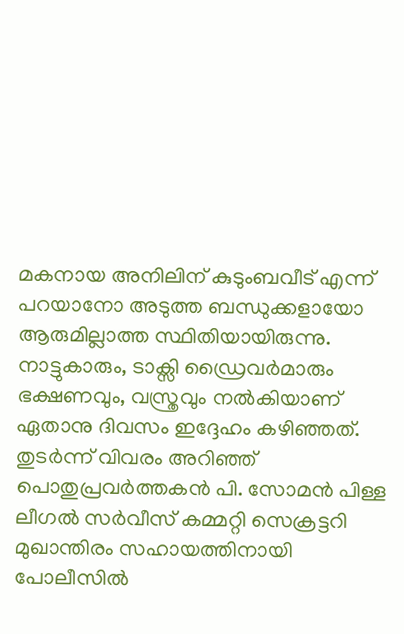മകനായ അനിലിന് കുടുംബവീട് എന്ന് പറയാനോ അടുത്ത ബന്ധുക്കളായോ ആരുമില്ലാത്ത സ്ഥിതിയായിരുന്നു. നാട്ടുകാരും, ടാക്സി ഡ്രൈവർമാരും ഭക്ഷണവും, വസ്ത്രവും നൽകിയാണ് ഏതാനു ദിവസം ഇദ്ദേഹം കഴിഞ്ഞത്. തുടർന്ന് വിവരം അറിഞ്ഞ് പൊതുപ്രവർത്തകൻ പി. സോമൻ പിള്ള ലീഗൽ സർവീസ് കമ്മറ്റി സെക്രട്ടറി മുഖാന്തിരം സഹായത്തിനായി പോലീസിൽ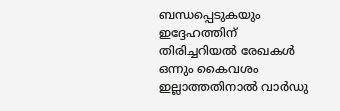ബന്ധപ്പെടുകയും ഇദ്ദേഹത്തിന് തിരിച്ചറിയൽ രേഖകൾ ഒന്നും കൈവശം ഇല്ലാത്തതിനാൽ വാർഡു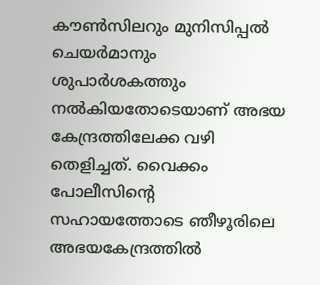കൗൺസിലറും മുനിസിപ്പൽ ചെയർമാനും ശുപാർശകത്തും നൽകിയതോടെയാണ് അഭയ കേന്ദ്രത്തിലേക്ക വഴി തെളിച്ചത്. വൈക്കം പോലീസിന്റെ സഹായത്തോടെ ഞീഴൂരിലെ അഭയകേന്ദ്രത്തിൽ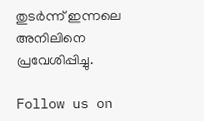തുടർന്ന് ഇന്നലെ അനിലിനെ പ്രവേശിപ്പിച്ചു.

Follow us on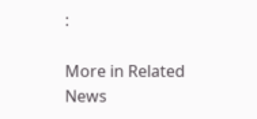:

More in Related News